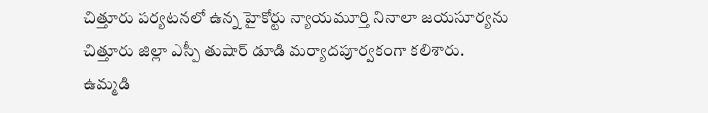చిత్తూరు పర్యటనలో ఉన్న హైకోర్టు న్యాయమూర్తి నినాలా జయసూర్యను చిత్తూరు జిల్లా ఎస్పీ తుషార్ డూడి మర్యాదపూర్వకంగా కలిశారు. ఉమ్మడి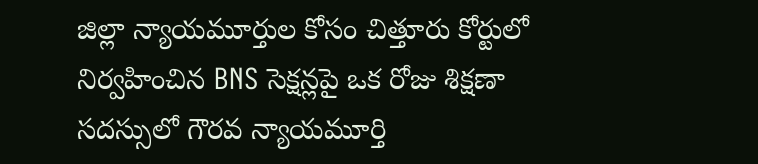జిల్లా న్యాయమూర్తుల కోసం చిత్తూరు కోర్టులో నిర్వహించిన BNS సెక్షన్లపై ఒక రోజు శిక్షణా సదస్సులో గౌరవ న్యాయమూర్తి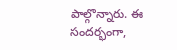పాల్గొన్నారు. ఈ సందర్భంగా,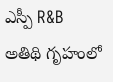ఎస్పీ R&B అతిథి గృహంలో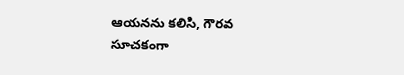ఆయనను కలిసి, గౌరవ సూచకంగా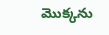మొక్కను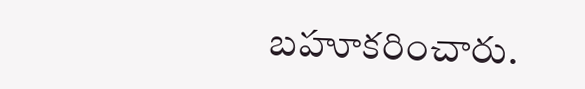బహూకరించారు.